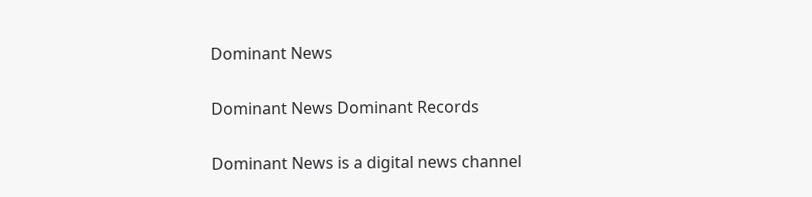Dominant News

Dominant News Dominant Records

Dominant News is a digital news channel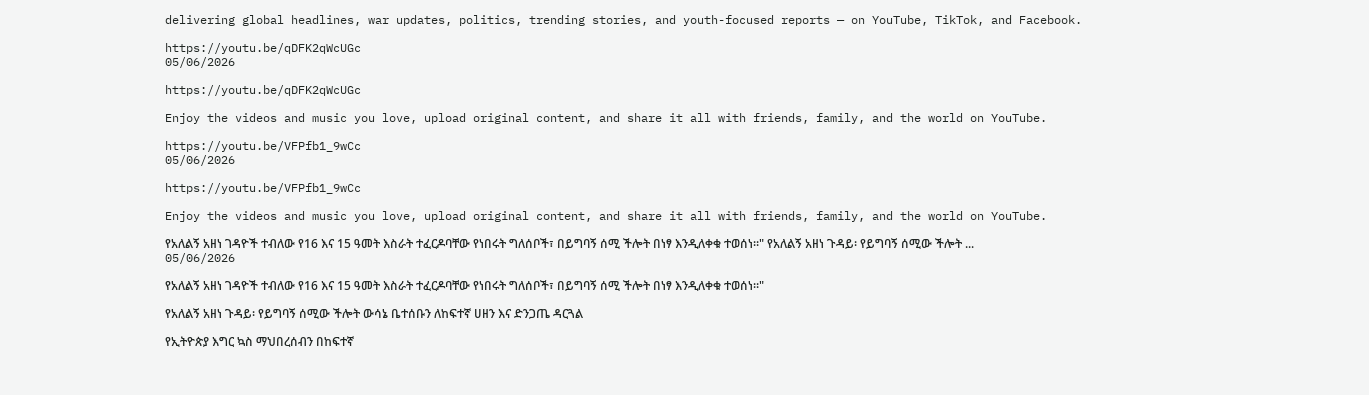delivering global headlines, war updates, politics, trending stories, and youth-focused reports — on YouTube, TikTok, and Facebook.

https://youtu.be/qDFK2qWcUGc
05/06/2026

https://youtu.be/qDFK2qWcUGc

Enjoy the videos and music you love, upload original content, and share it all with friends, family, and the world on YouTube.

https://youtu.be/VFPfb1_9wCc
05/06/2026

https://youtu.be/VFPfb1_9wCc

Enjoy the videos and music you love, upload original content, and share it all with friends, family, and the world on YouTube.

የአለልኝ አዘነ ገዳዮች ተብለው የ16 እና 15 ዓመት እስራት ተፈርዶባቸው የነበሩት ግለሰቦች፣ በይግባኝ ሰሚ ችሎት በነፃ እንዲለቀቁ ተወሰነ።" የአለልኝ አዘነ ጉዳይ፡ የይግባኝ ሰሚው ችሎት ...
05/06/2026

የአለልኝ አዘነ ገዳዮች ተብለው የ16 እና 15 ዓመት እስራት ተፈርዶባቸው የነበሩት ግለሰቦች፣ በይግባኝ ሰሚ ችሎት በነፃ እንዲለቀቁ ተወሰነ።"

የአለልኝ አዘነ ጉዳይ፡ የይግባኝ ሰሚው ችሎት ውሳኔ ቤተሰቡን ለከፍተኛ ሀዘን እና ድንጋጤ ዳርጓል

የኢትዮጵያ እግር ኳስ ማህበረሰብን በከፍተኛ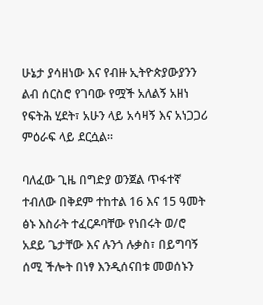ሁኔታ ያሳዘነው እና የብዙ ኢትዮጵያውያንን ልብ ሰርስሮ የገባው የሟች አለልኝ አዘነ የፍትሕ ሂደት፣ አሁን ላይ አሳዛኝ እና አነጋጋሪ ምዕራፍ ላይ ደርሷል።

ባለፈው ጊዜ በግድያ ወንጀል ጥፋተኛ ተብለው በቅደም ተከተል 16 እና 15 ዓመት ፅኑ እስራት ተፈርዶባቸው የነበሩት ወ/ሮ አደይ ጌታቸው እና ሉንጎ ሉቃስ፣ በይግባኝ ሰሚ ችሎት በነፃ እንዲሰናበቱ መወሰኑን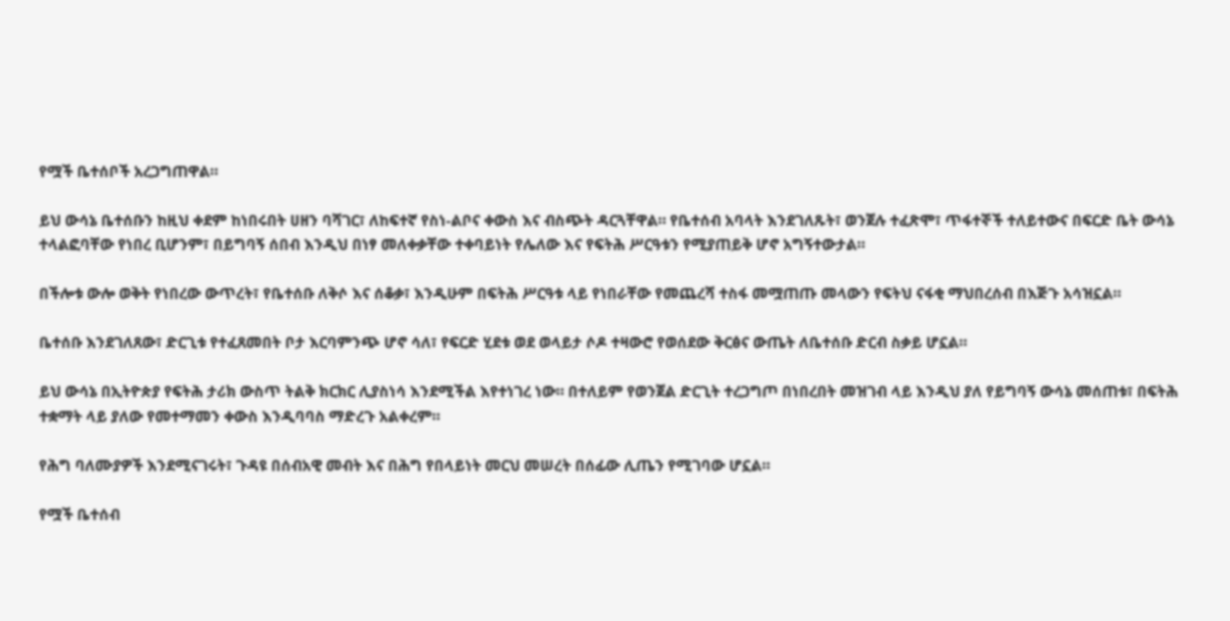የሟች ቤተሰቦች አረጋግጠዋል።

ይህ ውሳኔ ቤተሰቡን ከዚህ ቀደም ከነበሩበት ሀዘን ባሻገር፣ ለከፍተኛ የስነ-ልቦና ቀውስ እና ብስጭት ዳርጓቸዋል። የቤተሰብ አባላት እንደገለጹት፣ ወንጀሉ ተፈጽሞ፣ ጥፋተኞች ተለይተውና በፍርድ ቤት ውሳኔ ተላልፎባቸው የነበረ ቢሆንም፣ በይግባኝ ሰበብ እንዲህ በነፃ መለቀቃቸው ተቀባይነት የሌለው እና የፍትሕ ሥርዓቱን የሚያጠይቅ ሆኖ አግኝተውታል።

በችሎቱ ውሎ ወቅት የነበረው ውጥረት፣ የቤተሰቡ ለቅሶ እና ሰቆቃ፣ እንዲሁም በፍትሕ ሥርዓቱ ላይ የነበራቸው የመጨረሻ ተስፋ መሟጠጡ መላውን የፍትህ ናፋቂ ማህበረሰብ በእጅጉ አሳዝኗል።

ቤተሰቡ እንደገለጸው፣ ድርጊቱ የተፈጸመበት ቦታ እርባምንጭ ሆኖ ሳለ፣ የፍርድ ሂደቱ ወደ ወላይታ ሶዶ ተዛውሮ የወሰደው ቅርፅና ውጤት ለቤተሰቡ ድርብ ስቃይ ሆኗል።

ይህ ውሳኔ በኢትዮጵያ የፍትሕ ታሪክ ውስጥ ትልቅ ክርክር ሊያስነሳ እንደሚችል እየተነገረ ነው። በተለይም የወንጀል ድርጊት ተረጋግጦ በነበረበት መዝገብ ላይ እንዲህ ያለ የይግባኝ ውሳኔ መሰጠቱ፣ በፍትሕ ተቋማት ላይ ያለው የመተማመን ቀውስ እንዲባባስ ማድረጉ አልቀረም።

የሕግ ባለሙያዎች እንደሚናገሩት፣ ጉዳዩ በሰብአዊ መብት እና በሕግ የበላይነት መርህ መሠረት በሰፊው ሊጤን የሚገባው ሆኗል።

የሟች ቤተሰብ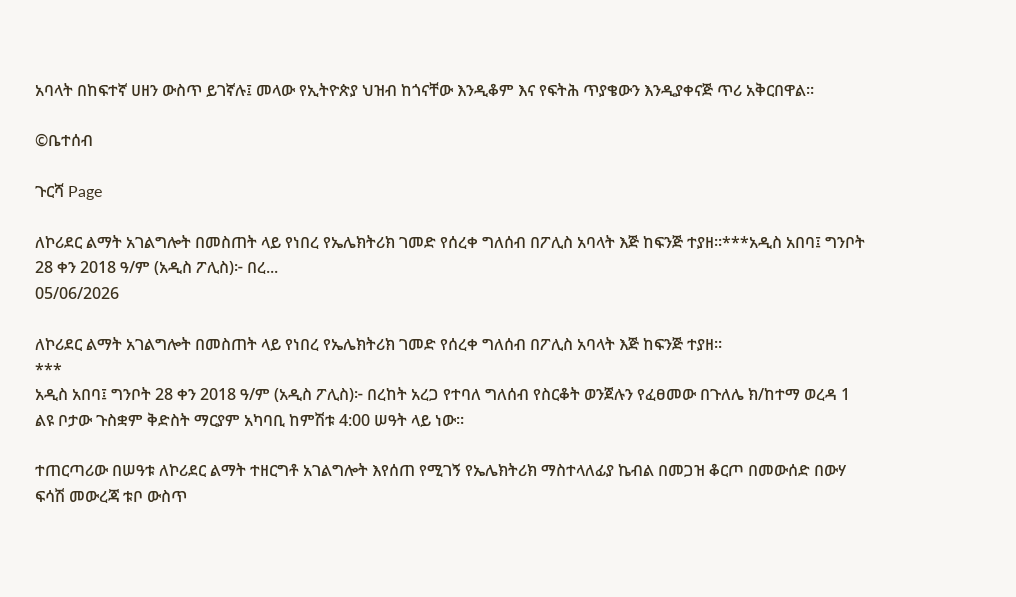አባላት በከፍተኛ ሀዘን ውስጥ ይገኛሉ፤ መላው የኢትዮጵያ ህዝብ ከጎናቸው እንዲቆም እና የፍትሕ ጥያቄውን እንዲያቀናጅ ጥሪ አቅርበዋል።

©ቤተሰብ

ጉርሻ Page

ለኮሪደር ልማት አገልግሎት በመስጠት ላይ የነበረ የኤሌክትሪክ ገመድ የሰረቀ ግለሰብ በፖሊስ አባላት እጅ ከፍንጅ ተያዘ።***አዲስ አበባ፤ ግንቦት 28 ቀን 2018 ዓ/ም (አዲስ ፖሊስ)፦ በረ...
05/06/2026

ለኮሪደር ልማት አገልግሎት በመስጠት ላይ የነበረ የኤሌክትሪክ ገመድ የሰረቀ ግለሰብ በፖሊስ አባላት እጅ ከፍንጅ ተያዘ።
***
አዲስ አበባ፤ ግንቦት 28 ቀን 2018 ዓ/ም (አዲስ ፖሊስ)፦ በረከት አረጋ የተባለ ግለሰብ የስርቆት ወንጀሉን የፈፀመው በጉለሌ ክ/ከተማ ወረዳ 1 ልዩ ቦታው ጉስቋም ቅድስት ማርያም አካባቢ ከምሽቱ 4:00 ሠዓት ላይ ነው።

ተጠርጣሪው በሠዓቱ ለኮሪደር ልማት ተዘርግቶ አገልግሎት እየሰጠ የሚገኝ የኤሌክትሪክ ማስተላለፊያ ኬብል በመጋዝ ቆርጦ በመውሰድ በውሃ ፍሳሽ መውረጃ ቱቦ ውስጥ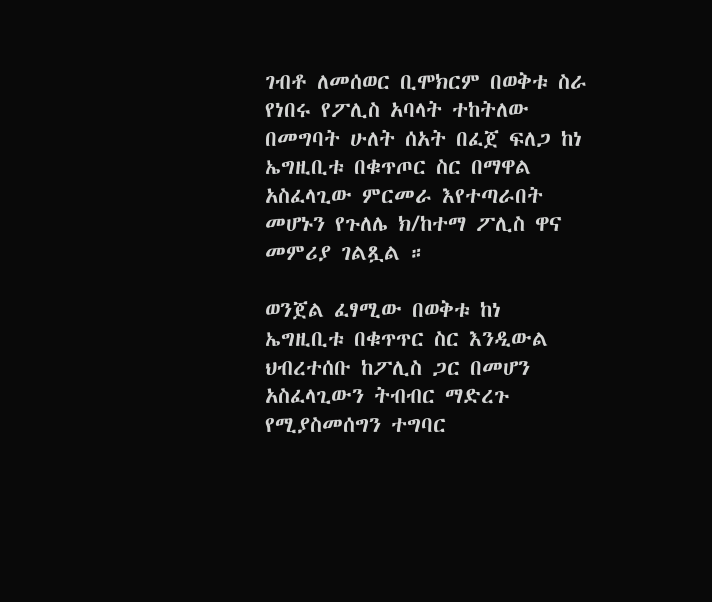ገብቶ ለመሰወር ቢሞክርም በወቅቱ ስራ የነበሩ የፖሊስ አባላት ተከትለው በመግባት ሁለት ሰአት በፈጀ ፍለጋ ከነ ኤግዚቢቱ በቁጥጦር ስር በማዋል አስፈላጊው ምርመራ እየተጣራበት መሆኑን የጉለሌ ክ/ከተማ ፖሊስ ዋና መምሪያ ገልጿል ።

ወንጀል ፈፃሚው በወቅቱ ከነ ኤግዚቢቱ በቁጥጥር ስር እንዲውል ህብረተሰቡ ከፖሊስ ጋር በመሆን አስፈላጊውን ትብብር ማድረጉ የሚያስመሰግን ተግባር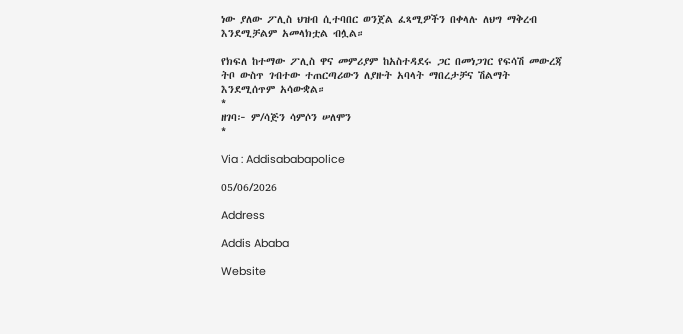ነው ያለው ፖሊስ ህዝብ ሲተባበር ወንጀል ፈጻሚዎችን በቀላሉ ለህግ ማቅረብ እንደሚቻልም አመላክቷል ብሏል።

የክፍለ ከተማው ፖሊስ ዋና መምሪያም ከአስተዳደሩ ጋር በመነጋገር የፍሳሽ መውረጃ ትቦ ውስጥ ገብተው ተጠርጣሪውን ለያዙት አባላት ማበረታቻና ሽልማት እንደሚሰጥም አሳውቋል።
*
ዘገባ፦ ም/ሳጅን ሳምሶን ሠለሞን
*

Via : Addisababapolice

05/06/2026

Address

Addis Ababa

Website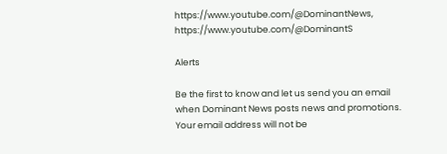https://www.youtube.com/@DominantNews, https://www.youtube.com/@DominantS

Alerts

Be the first to know and let us send you an email when Dominant News posts news and promotions. Your email address will not be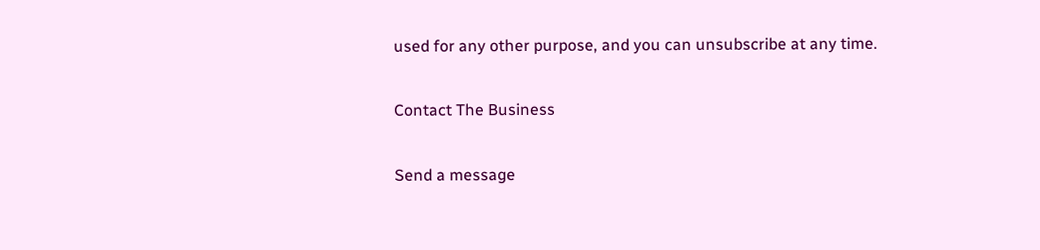used for any other purpose, and you can unsubscribe at any time.

Contact The Business

Send a message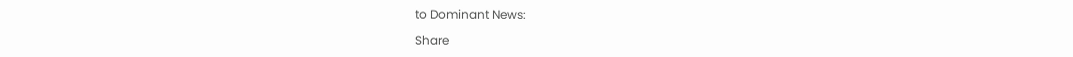to Dominant News:

Share